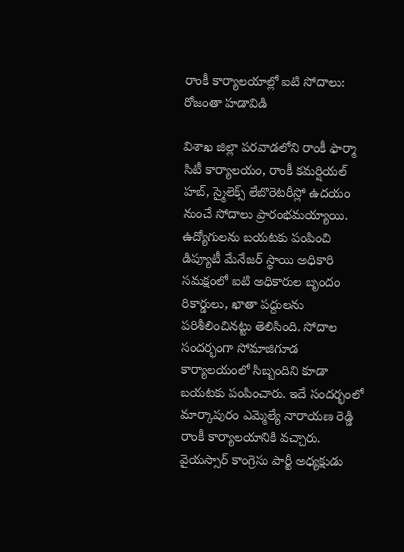రాంకీ కార్యాలయాల్లో ఐటి సోదాలు: రోజంతా హడావిడి

విశాఖ జిల్లా పరవాడలోని రాంకీ ఫార్మా సిటీ కార్యాలయం, రాంకీ కమర్షియల్ హబ్, స్మైలెక్స్ లేబొరెటరీస్లో ఉదయం నుంచే సోదాలు ప్రారంభమయ్యాయి. ఉద్యోగులను బయటకు పంపించి డిప్యూటీ మేనేజర్ స్థాయి అధికారి సమక్షంలో ఐటి అధికారుల బృందం రికార్డులు, ఖాతా పద్దులను పరిశీలించినట్టు తెలిసింది. సోదాల సందర్భంగా సోమాజిగూడ కార్యాలయంలో సిబ్బందిని కూడా బయటకు పంపించారు. ఇదే సందర్భంలో మార్కాపురం ఎమ్మెల్యే నారాయణ రెడ్డి రాంకీ కార్యాలయానికి వచ్చారు.
వైయస్సార్ కాంగ్రెసు పార్టీ అధ్యక్షుడు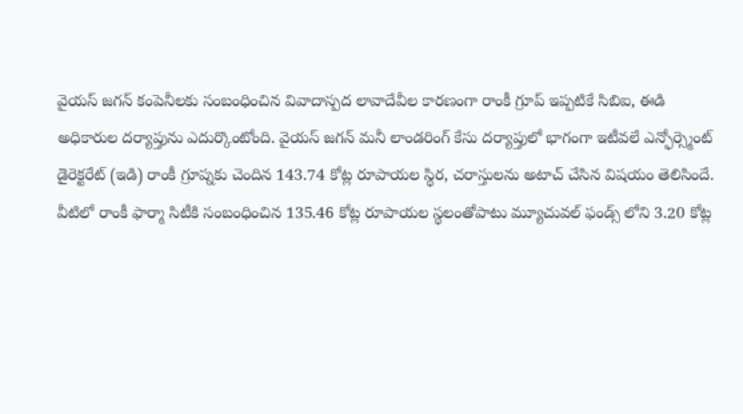వైయస్ జగన్ కంపెనీలకు సంబంధించిన వివాదాస్పద లావాదేవీల కారణంగా రాంకీ గ్రూప్ ఇప్పటికే సిబిఐ, ఈడి అధికారుల దర్యాప్తును ఎదుర్కొంటోంది. వైయస్ జగన్ మనీ లాండరింగ్ కేసు దర్యాప్తులో భాగంగా ఇటీవలే ఎన్ఫోర్స్మెంట్ డైరెక్టరేట్ (ఇడి) రాంకీ గ్రూప్నకు చెందిన 143.74 కోట్ల రూపాయల స్థిర, చరాస్తులను అటాచ్ చేసిన విషయం తెలిసిందే.
వీటిలో రాంకీ ఫార్మా సిటీకి సంబంధించిన 135.46 కోట్ల రూపాయల స్థలంతోపాటు మ్యూచువల్ ఫండ్స్ లోని 3.20 కోట్ల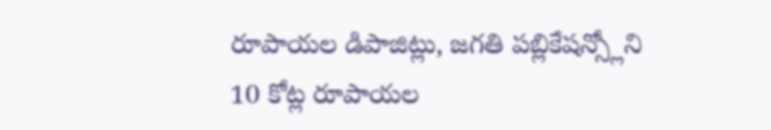రూపాయల డిపాజిట్లు, జగతి పబ్లికేషన్స్లోని 10 కోట్ల రూపాయల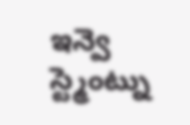ఇన్వె స్ట్మెంట్ను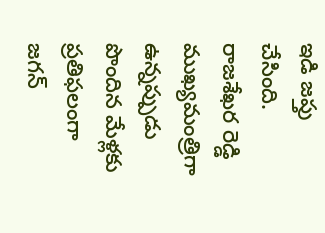ఇడి జప్తు చేసింది. రాజశేఖర రెడ్డి ముఖ్యమంత్రిగా ఉన్నప్పుడు పొందిన మేళ్లకు ప్రతిఫలంగా జగన్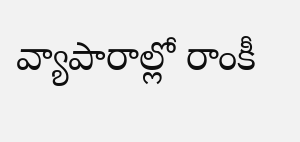వ్యాపారాల్లో రాంకీ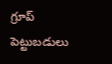గ్రూప్ పెట్టుబడులు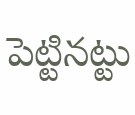పెట్టినట్టు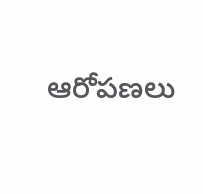ఆరోపణలు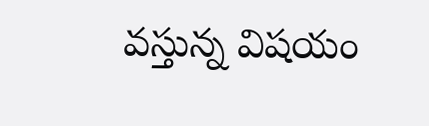వస్తున్న విషయం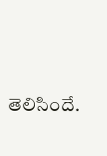తెలిసిందే.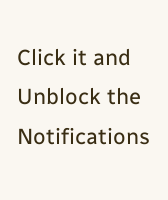Click it and Unblock the Notifications